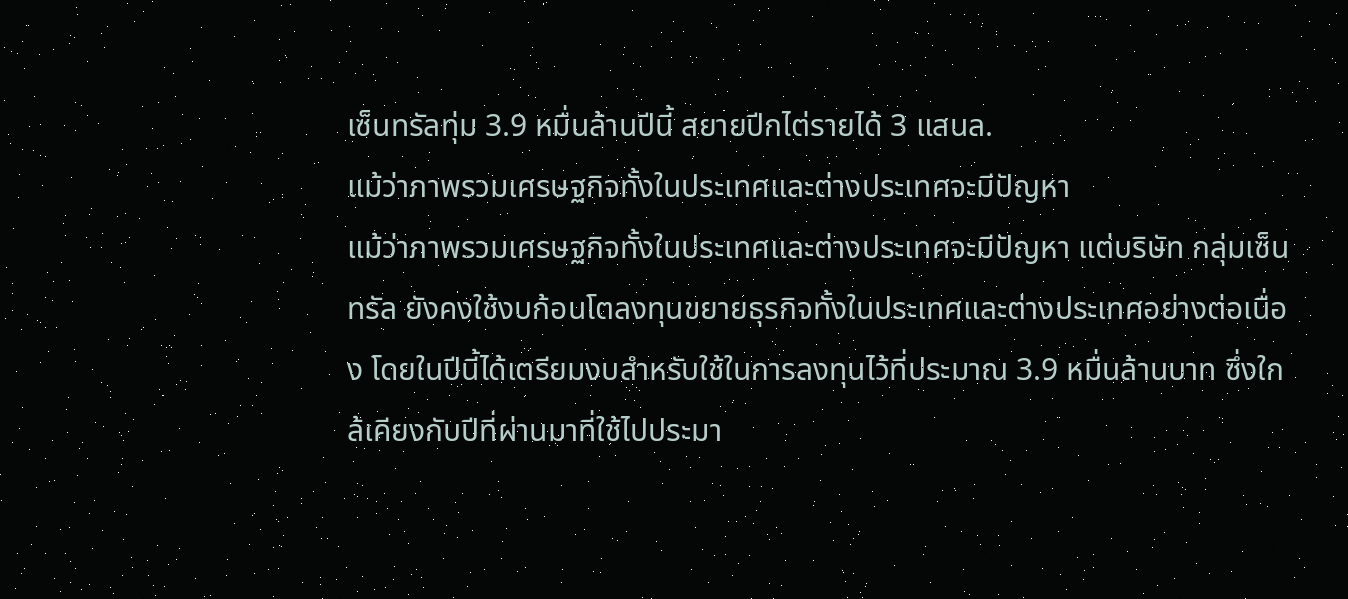เซ็นทรัลทุ่ม 3.9 หมื่นล้านปีนี้ สยายปีกไต่รายได้ 3 แสนล.
แม้ว่าภาพรวมเศรษฐกิจทั้งในประเทศและต่างประเทศจะมีปัญหา
แม้ว่าภาพรวมเศรษฐกิจทั้งในประเทศและต่างประเทศจะมีปัญหา แต่บริษัท กลุ่มเซ็นทรัล ยังคงใช้งบก้อนโตลงทุนขยายธุรกิจทั้งในประเทศและต่างประเทศอย่างต่อเนื่อง โดยในปีนี้ได้เตรียมงบสำหรับใช้ในการลงทุนไว้ที่ประมาณ 3.9 หมื่นล้านบาท ซึ่งใกล้เคียงกับปีที่ผ่านมาที่ใช้ไปประมา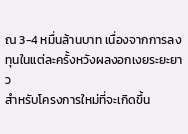ณ 3-4 หมื่นล้านบาท เนื่องจากการลงทุนในแต่ละครั้งหวังผลงอกเงยระยะยาว
สำหรับโครงการใหม่ที่จะเกิดขึ้น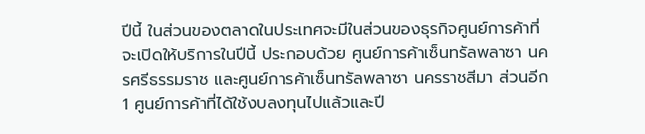ปีนี้ ในส่วนของตลาดในประเทศจะมีในส่วนของธุรกิจศูนย์การค้าที่จะเปิดให้บริการในปีนี้ ประกอบด้วย ศูนย์การค้าเซ็นทรัลพลาซา นครศรีธรรมราช และศูนย์การค้าเซ็นทรัลพลาซา นครราชสีมา ส่วนอีก 1 ศูนย์การค้าที่ได้ใช้งบลงทุนไปแล้วและปี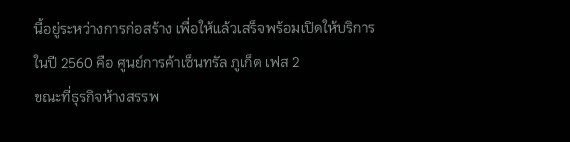นี้อยู่ระหว่างการก่อสร้าง เพื่อให้แล้วเสร็จพร้อมเปิดให้บริการในปี 2560 คือ ศูนย์การค้าเซ็นทรัล ภูเก็ต เฟส 2
ขณะที่ธุรกิจห้างสรรพ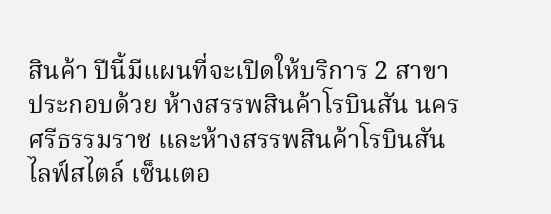สินค้า ปีนี้มีแผนที่จะเปิดให้บริการ 2 สาขา ประกอบด้วย ห้างสรรพสินค้าโรบินสัน นครศรีธรรมราช และห้างสรรพสินค้าโรบินสัน ไลฟ์สไตล์ เซ็นเตอ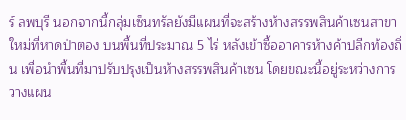ร์ ลพบุรี นอกจากนี้กลุ่มเซ็นทรัลยังมีแผนที่จะสร้างห้างสรรพสินค้าเซนสาขาใหม่ที่หาดป่าตอง บนพื้นที่ประมาณ 5 ไร่ หลังเข้าซื้ออาคารห้างค้าปลีกท้องถิ่น เพื่อนำพื้นที่มาปรับปรุงเป็นห้างสรรพสินค้าเซน โดยขณะนี้อยู่ระหว่างการวางแผน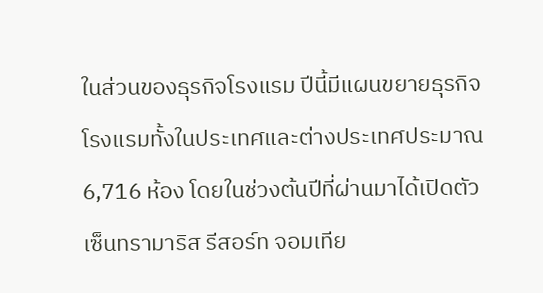ในส่วนของธุรกิจโรงแรม ปีนี้มีแผนขยายธุรกิจโรงแรมทั้งในประเทศและต่างประเทศประมาณ 6,716 ห้อง โดยในช่วงต้นปีที่ผ่านมาได้เปิดตัวเซ็นทรามาริส รีสอร์ท จอมเทีย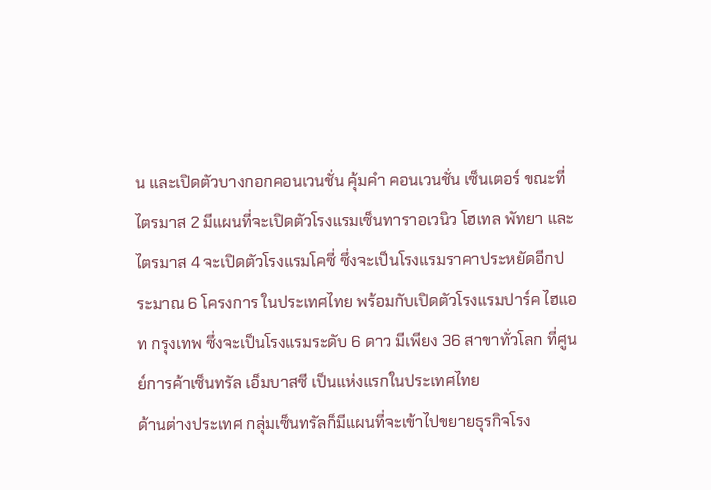น และเปิดตัวบางกอกคอนเวนชั่น คุ้มคำ คอนเวนชั่น เซ็นเตอร์ ขณะที่ไตรมาส 2 มีแผนที่จะเปิดตัวโรงแรมเซ็นทาราอเวนิว โฮเทล พัทยา และไตรมาส 4 จะเปิดตัวโรงแรมโคซี่ ซึ่งจะเป็นโรงแรมราคาประหยัดอีกประมาณ 6 โครงการ ในประเทศไทย พร้อมกับเปิดตัวโรงแรมปาร์ค ไฮแอท กรุงเทพ ซึ่งจะเป็นโรงแรมระดับ 6 ดาว มีเพียง 36 สาขาทั่วโลก ที่ศูนย์การค้าเซ็นทรัล เอ็มบาสซี เป็นแห่งแรกในประเทศไทย
ด้านต่างประเทศ กลุ่มเซ็นทรัลก็มีแผนที่จะเข้าไปขยายธุรกิจโรง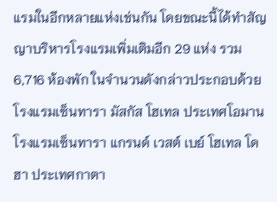แรมในอีกหลายแห่งเช่นกัน โดยขณะนี้ได้ทำสัญญาบริหารโรงแรมเพิ่มเติมอีก 29 แห่ง รวม 6,716 ห้องพัก ในจำนวนดังกล่าวประกอบด้วย โรงแรมเซ็นทารา มัสกัส โฮเทล ประเทศโอมาน โรงแรมเซ็นทารา แกรนด์ เวสต์ เบย์ โฮเทล โดฮา ประเทศกาตา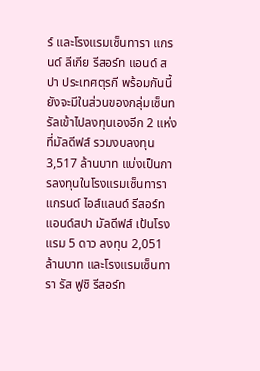ร์ และโรงแรมเซ็นทารา แกรนด์ ลีเกีย รีสอร์ท แอนด์ สปา ประเทศตุรกี พร้อมกันนี้ยังจะมีในส่วนของกลุ่มเซ็นทรัลเข้าไปลงทุนเองอีก 2 แห่ง ที่มัลดีฟส์ รวมงบลงทุน 3,517 ล้านบาท แบ่งเป็นการลงทุนในโรงแรมเซ็นทารา แกรนด์ ไอส์แลนด์ รีสอร์ท แอนด์สปา มัลดีฟส์ เป้นโรงแรม 5 ดาว ลงทุน 2,051 ล้านบาท และโรงแรมเซ็นทารา รัส ฟูชิ รีสอร์ท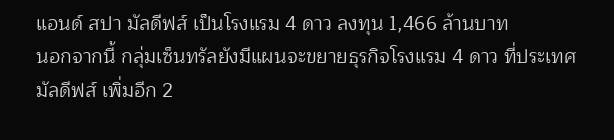แอนด์ สปา มัลดีฟส์ เป็นโรงแรม 4 ดาว ลงทุน 1,466 ล้านบาท
นอกจากนี้ กลุ่มเซ็นทรัลยังมีแผนจะขยายธุรกิจโรงแรม 4 ดาว ที่ประเทศมัลดีฟส์ เพิ่มอีก 2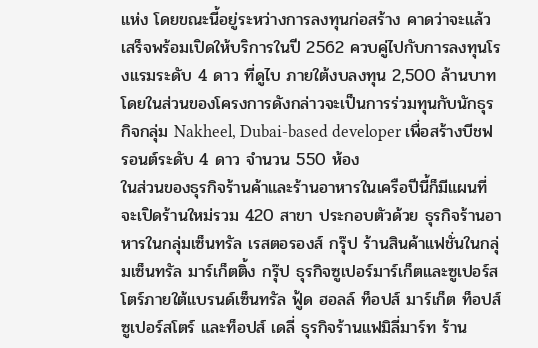แห่ง โดยขณะนี้อยู่ระหว่างการลงทุนก่อสร้าง คาดว่าจะแล้วเสร็จพร้อมเปิดให้บริการในปี 2562 ควบคู่ไปกับการลงทุนโรงแรมระดับ 4 ดาว ที่ดูไบ ภายใต้งบลงทุน 2,500 ล้านบาท โดยในส่วนของโครงการดังกล่าวจะเป็นการร่วมทุนกับนักธุรกิจกลุ่ม Nakheel, Dubai-based developer เพื่อสร้างบีชฟรอนต์ระดับ 4 ดาว จำนวน 550 ห้อง
ในส่วนของธุรกิจร้านค้าและร้านอาหารในเครือปีนี้ก็มีแผนที่จะเปิดร้านใหม่รวม 420 สาขา ประกอบตัวด้วย ธุรกิจร้านอาหารในกลุ่มเซ็นทรัล เรสตอรองส์ กรุ๊ป ร้านสินค้าแฟชั่นในกลุ่มเซ็นทรัล มาร์เก็ตติ้ง กรุ๊ป ธุรกิจซูเปอร์มาร์เก็ตและซูเปอร์สโตร์ภายใต้แบรนด์เซ็นทรัล ฟู้ด ฮอลล์ ท็อปส์ มาร์เก็ต ท็อปส์ ซูเปอร์สโตร์ และท็อปส์ เดลี่ ธุรกิจร้านแฟมิลี่มาร์ท ร้าน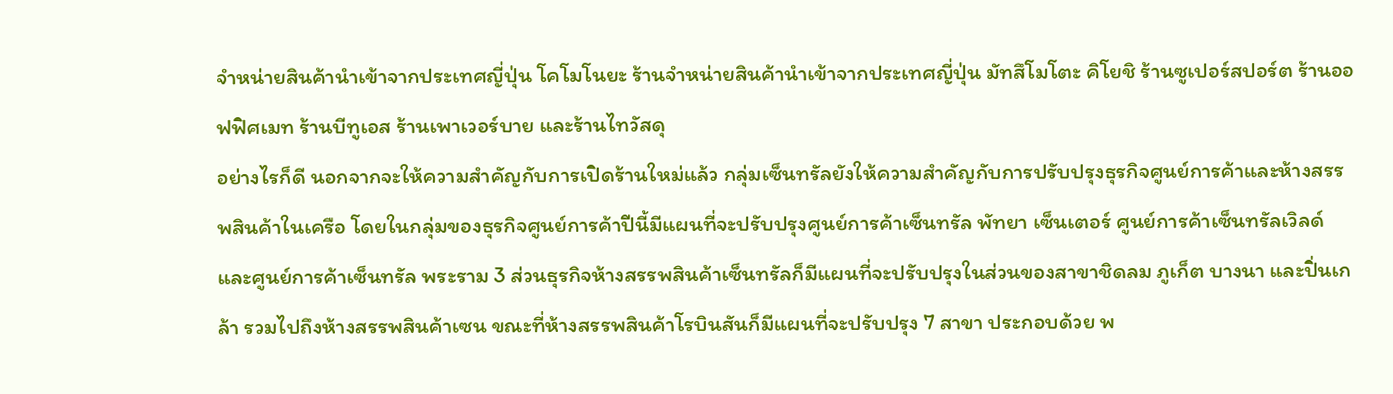จำหน่ายสินค้านำเข้าจากประเทศญี่ปุ่น โคโมโนยะ ร้านจำหน่ายสินค้านำเข้าจากประเทศญี่ปุ่น มัทสึโมโตะ คิโยชิ ร้านซูเปอร์สปอร์ต ร้านออฟฟิศเมท ร้านบีทูเอส ร้านเพาเวอร์บาย และร้านไทวัสดุ
อย่างไรก็ดี นอกจากจะให้ความสำคัญกับการเปิดร้านใหม่แล้ว กลุ่มเซ็นทรัลยังให้ความสำคัญกับการปรับปรุงธุรกิจศูนย์การค้าและห้างสรรพสินค้าในเครือ โดยในกลุ่มของธุรกิจศูนย์การค้าปีนี้มีแผนที่จะปรับปรุงศูนย์การค้าเซ็นทรัล พัทยา เซ็นเตอร์ ศูนย์การค้าเซ็นทรัลเวิลด์ และศูนย์การค้าเซ็นทรัล พระราม 3 ส่วนธุรกิจห้างสรรพสินค้าเซ็นทรัลก็มีแผนที่จะปรับปรุงในส่วนของสาขาชิดลม ภูเก็ต บางนา และปิ่นเกล้า รวมไปถึงห้างสรรพสินค้าเซน ขณะที่ห้างสรรพสินค้าโรบินสันก็มีแผนที่จะปรับปรุง 7 สาขา ประกอบด้วย พ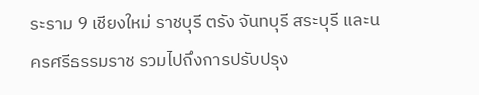ระราม 9 เชียงใหม่ ราชบุรี ตรัง จันทบุรี สระบุรี และนครศรีธรรมราช รวมไปถึงการปรับปรุง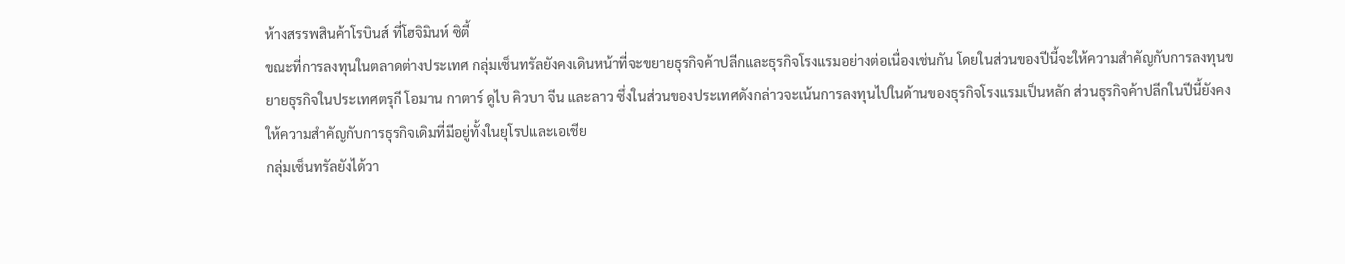ห้างสรรพสินค้าโรบินส์ ที่โฮจิมินห์ ซิตี้
ขณะที่การลงทุนในตลาดต่างประเทศ กลุ่มเซ็นทรัลยังคงเดินหน้าที่จะขยายธุรกิจค้าปลีกและธุรกิจโรงแรมอย่างต่อเนื่องเช่นกัน โดยในส่วนของปีนี้จะให้ความสำคัญกับการลงทุนขยายธุรกิจในประเทศตรุกี โอมาน กาตาร์ ดูไบ คิวบา จีน และลาว ซึ่งในส่วนของประเทศดังกล่าวจะเน้นการลงทุนไปในด้านของธุรกิจโรงแรมเป็นหลัก ส่วนธุรกิจค้าปลีกในปีนี้ยังคงให้ความสำคัญกับการธุรกิจเดิมที่มีอยู่ทั้งในยุโรปและเอเชีย
กลุ่มเซ็นทรัลยังได้วา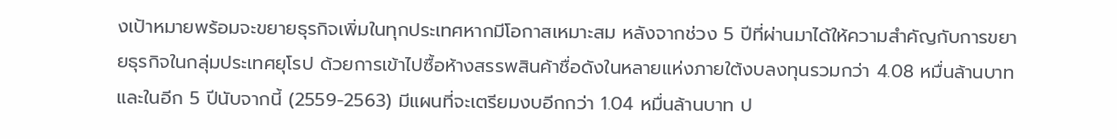งเป้าหมายพร้อมจะขยายธุรกิจเพิ่มในทุกประเทศหากมีโอกาสเหมาะสม หลังจากช่วง 5 ปีที่ผ่านมาได้ให้ความสำคัญกับการขยายธุรกิจในกลุ่มประเทศยุโรป ด้วยการเข้าไปซื้อห้างสรรพสินค้าชื่อดังในหลายแห่งภายใต้งบลงทุนรวมกว่า 4.08 หมื่นล้านบาท และในอีก 5 ปีนับจากนี้ (2559-2563) มีแผนที่จะเตรียมงบอีกกว่า 1.04 หมื่นล้านบาท ป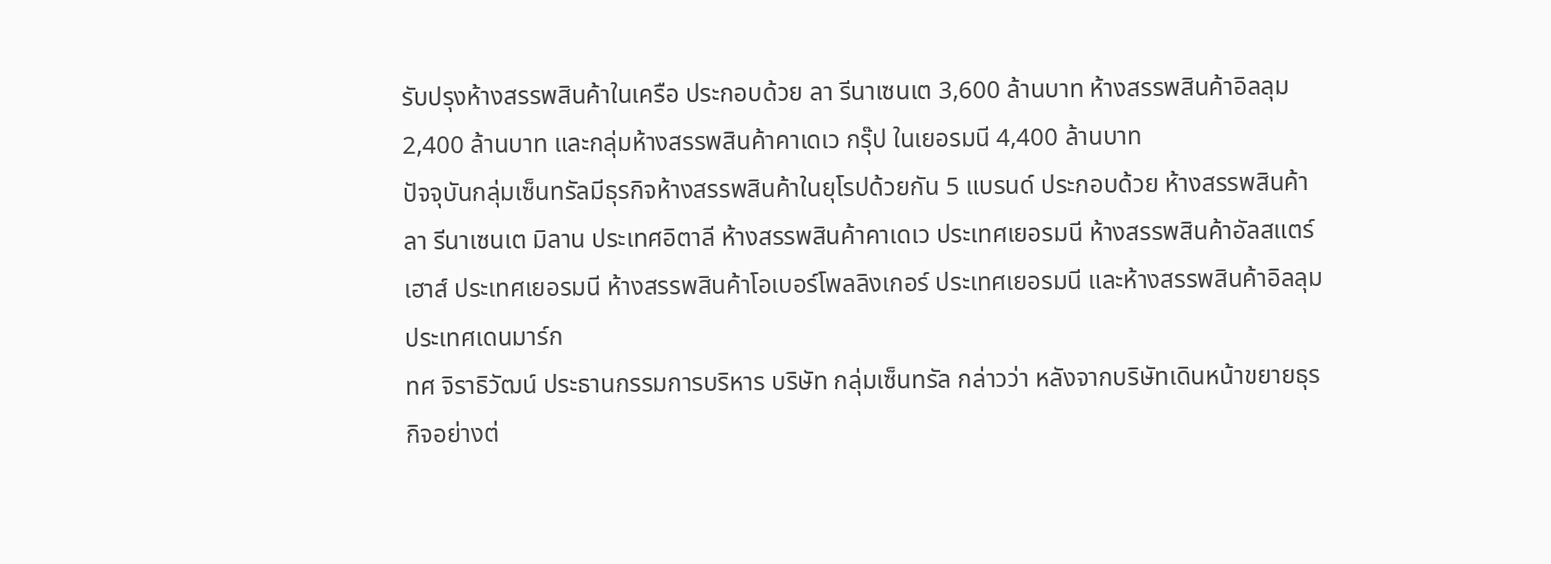รับปรุงห้างสรรพสินค้าในเครือ ประกอบด้วย ลา รีนาเซนเต 3,600 ล้านบาท ห้างสรรพสินค้าอิลลุม 2,400 ล้านบาท และกลุ่มห้างสรรพสินค้าคาเดเว กรุ๊ป ในเยอรมนี 4,400 ล้านบาท
ปัจจุบันกลุ่มเซ็นทรัลมีธุรกิจห้างสรรพสินค้าในยุโรปด้วยกัน 5 แบรนด์ ประกอบด้วย ห้างสรรพสินค้าลา รีนาเซนเต มิลาน ประเทศอิตาลี ห้างสรรพสินค้าคาเดเว ประเทศเยอรมนี ห้างสรรพสินค้าอัลสแตร์เฮาส์ ประเทศเยอรมนี ห้างสรรพสินค้าโอเบอร์โพลลิงเกอร์ ประเทศเยอรมนี และห้างสรรพสินค้าอิลลุม ประเทศเดนมาร์ก
ทศ จิราธิวัฒน์ ประธานกรรมการบริหาร บริษัท กลุ่มเซ็นทรัล กล่าวว่า หลังจากบริษัทเดินหน้าขยายธุรกิจอย่างต่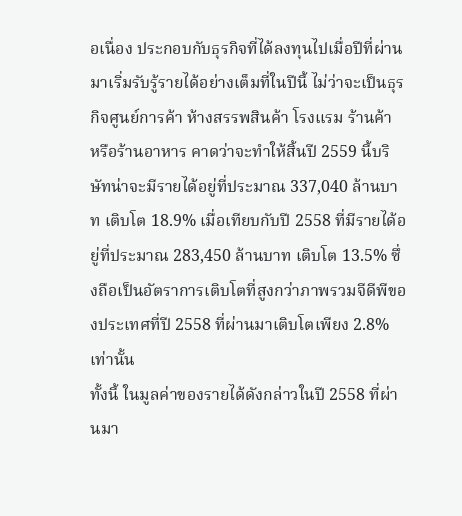อเนื่อง ประกอบกับธุรกิจที่ได้ลงทุนไปเมื่อปีที่ผ่านมาเริ่มรับรู้รายได้อย่างเต็มที่ในปีนี้ ไม่ว่าจะเป็นธุรกิจศูนย์การค้า ห้างสรรพสินค้า โรงแรม ร้านค้า หรือร้านอาหาร คาดว่าจะทำให้สิ้นปี 2559 นี้บริษัทน่าจะมีรายได้อยู่ที่ประมาณ 337,040 ล้านบาท เติบโต 18.9% เมื่อเทียบกับปี 2558 ที่มีรายได้อยู่ที่ประมาณ 283,450 ล้านบาท เติบโต 13.5% ซึ่งถือเป็นอัตราการเติบโตที่สูงกว่าภาพรวมจีดีพีของประเทศที่ปี 2558 ที่ผ่านมาเติบโตเพียง 2.8% เท่านั้น
ทั้งนี้ ในมูลค่าของรายได้ดังกล่าวในปี 2558 ที่ผ่านมา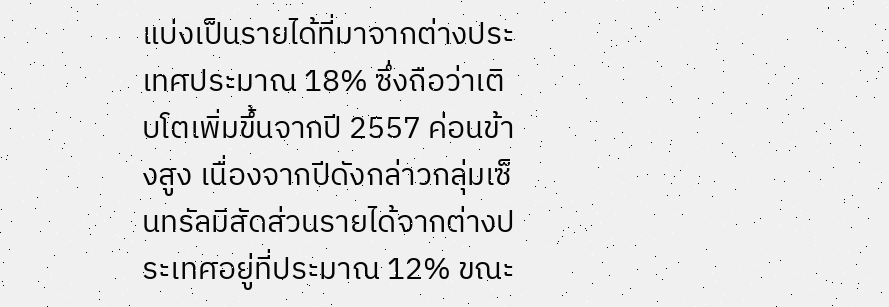แบ่งเป็นรายได้ที่มาจากต่างประเทศประมาณ 18% ซึ่งถือว่าเติบโตเพิ่มขึ้นจากปี 2557 ค่อนข้างสูง เนื่องจากปีดังกล่าวกลุ่มเซ็นทรัลมีสัดส่วนรายได้จากต่างประเทศอยู่ที่ประมาณ 12% ขณะ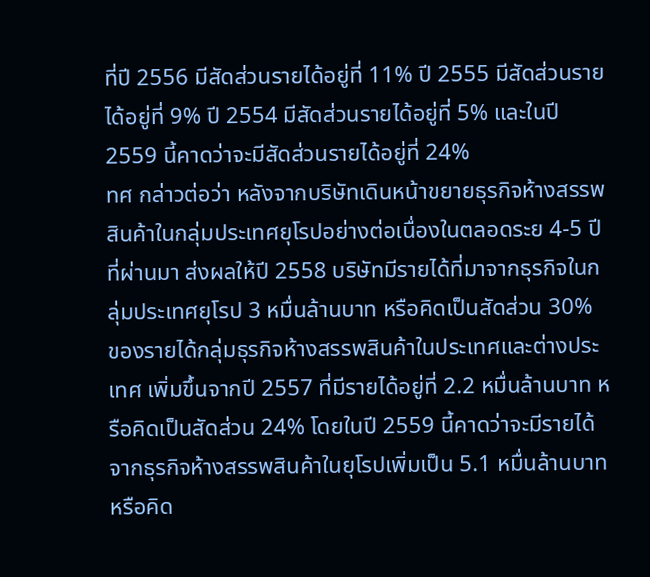ที่ปี 2556 มีสัดส่วนรายได้อยู่ที่ 11% ปี 2555 มีสัดส่วนรายได้อยู่ที่ 9% ปี 2554 มีสัดส่วนรายได้อยู่ที่ 5% และในปี 2559 นี้คาดว่าจะมีสัดส่วนรายได้อยู่ที่ 24%
ทศ กล่าวต่อว่า หลังจากบริษัทเดินหน้าขยายธุรกิจห้างสรรพสินค้าในกลุ่มประเทศยุโรปอย่างต่อเนื่องในตลอดระย 4-5 ปีที่ผ่านมา ส่งผลให้ปี 2558 บริษัทมีรายได้ที่มาจากธุรกิจในกลุ่มประเทศยุโรป 3 หมื่นล้านบาท หรือคิดเป็นสัดส่วน 30% ของรายได้กลุ่มธุรกิจห้างสรรพสินค้าในประเทศและต่างประเทศ เพิ่มขึ้นจากปี 2557 ที่มีรายได้อยู่ที่ 2.2 หมื่นล้านบาท หรือคิดเป็นสัดส่วน 24% โดยในปี 2559 นี้คาดว่าจะมีรายได้จากธุรกิจห้างสรรพสินค้าในยุโรปเพิ่มเป็น 5.1 หมื่นล้านบาท หรือคิด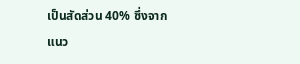เป็นสัดส่วน 40% ซึ่งจากแนว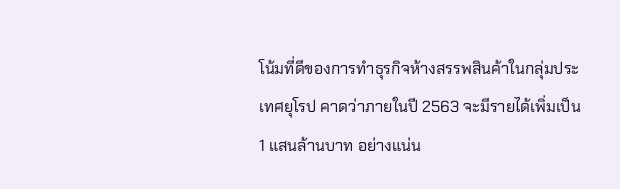โน้มที่ดีของการทำธุรกิจห้างสรรพสินค้าในกลุ่มประเทศยุโรป คาดว่าภายในปี 2563 จะมีรายได้เพิ่มเป็น 1 แสนล้านบาท อย่างแน่น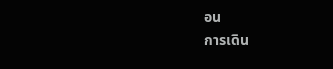อน
การเดิน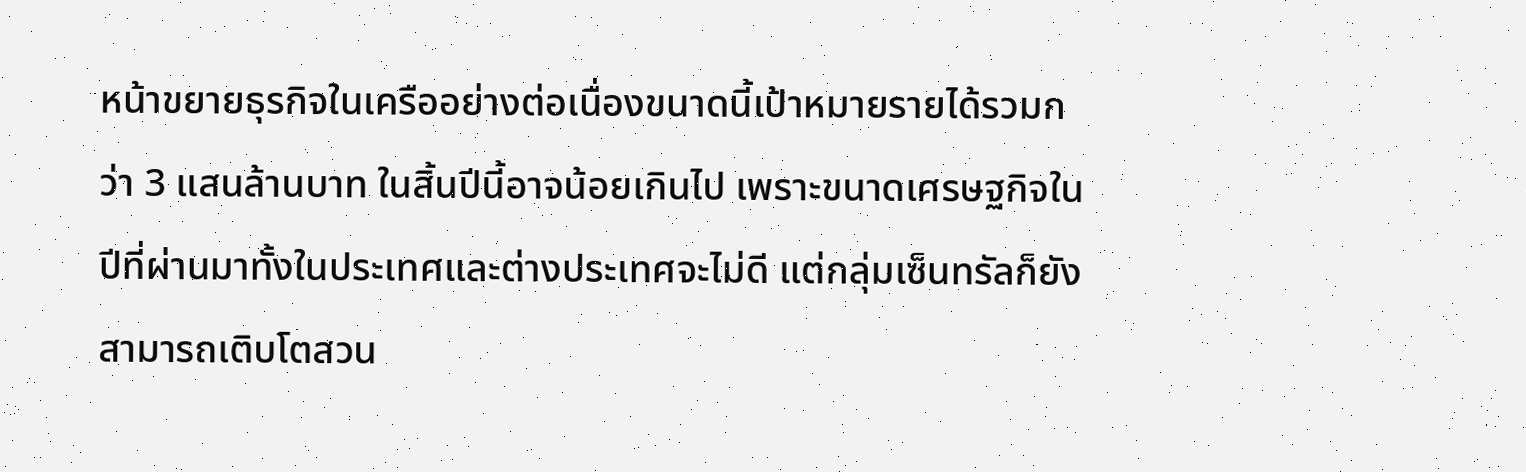หน้าขยายธุรกิจในเครืออย่างต่อเนื่องขนาดนี้เป้าหมายรายได้รวมกว่า 3 แสนล้านบาท ในสิ้นปีนี้อาจน้อยเกินไป เพราะขนาดเศรษฐกิจในปีที่ผ่านมาทั้งในประเทศและต่างประเทศจะไม่ดี แต่กลุ่มเซ็นทรัลก็ยังสามารถเติบโตสวน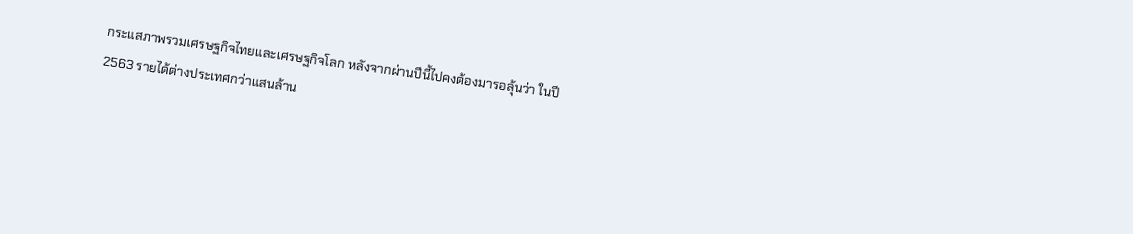กระแสภาพรวมเศรษฐกิจไทยและเศรษฐกิจโลก หลังจากผ่านปีนี้ไปคงต้องมารอลุ้นว่า ในปี 2563 รายได้ต่างประเทศกว่าแสนล้าน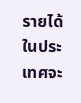รายได้ในประเทศจะ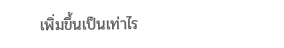เพิ่มขึ้นเป็นเท่าไร